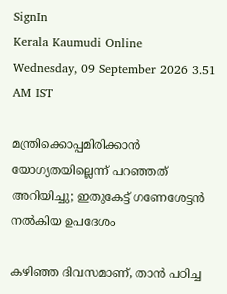SignIn
Kerala Kaumudi Online
Wednesday, 09 September 2026 3.51 AM IST

മന്ത്രിക്കൊപ്പമിരിക്കാൻ യോഗ്യതയില്ലെന്ന് പറഞ്ഞത് അറിയിച്ചു; ഇതുകേട്ട് ഗണേശേട്ടൻ നൽകിയ ഉപദേശം

കഴിഞ്ഞ ദിവസമാണ്, താൻ പഠിച്ച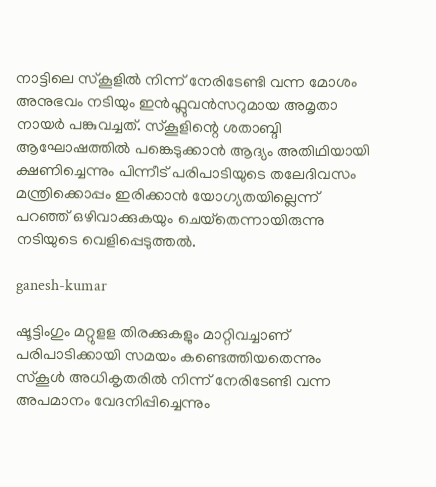നാട്ടിലെ സ്കൂളിൽ നിന്ന് നേരിടേണ്ടി വന്ന മോശം അനുഭവം നടിയും ഇൻഫ്ലുവൻസറുമായ അമൃതാ നായർ പങ്കുവച്ചത്. സ്കൂളിന്റെ ശതാബ്ദി ആഘോഷത്തിൽ പങ്കെടുക്കാൻ ആദ്യം അതിഥിയായി ക്ഷണിച്ചെന്നും പിന്നീട് പരിപാടിയുടെ തലേദിവസം മന്ത്രിക്കൊപ്പം ഇരിക്കാൻ യോഗ്യതയില്ലെന്ന് പറഞ്ഞ് ഒഴിവാക്കുകയും ചെയ്‌തെന്നായിരുന്നു നടിയുടെ വെളിപ്പെടുത്തൽ.

ganesh-kumar

ഷൂട്ടിംഗും മറ്റുളള തിരക്കുകളും മാറ്റിവച്ചാണ് പരിപാടിക്കായി സമയം കണ്ടെത്തിയതെന്നും സ്കൂൾ അധികൃതരിൽ നിന്ന് നേരിടേണ്ടി വന്ന അപമാനം വേദനിപ്പിച്ചെന്നും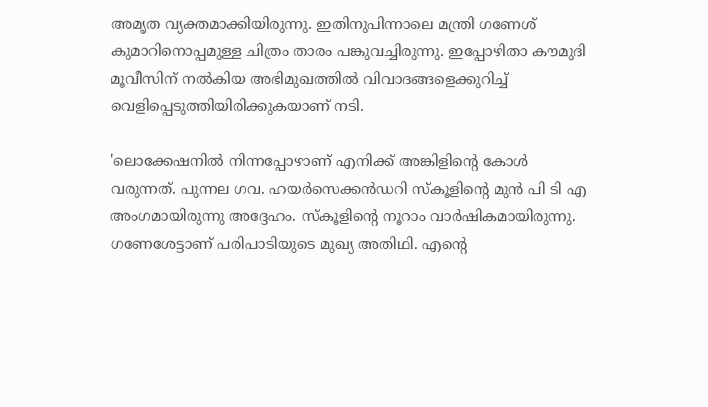അമൃത വ്യക്തമാക്കിയിരുന്നു. ഇതിനുപിന്നാലെ മന്ത്രി ഗണേശ് കുമാറിനൊപ്പമുള്ള ചിത്രം താരം പങ്കുവച്ചിരുന്നു. ഇപ്പോഴിതാ കൗമുദി മൂവീസിന് നൽകിയ അഭിമുഖത്തിൽ വിവാദങ്ങളെക്കുറിച്ച് വെളിപ്പെടുത്തിയിരിക്കുകയാണ് നടി.

'ലൊക്കേഷനിൽ നിന്നപ്പോഴാണ് എനിക്ക് അങ്കിളിന്റെ കോൾ വരുന്നത്. പുന്നല ഗവ. ഹയർസെക്കൻഡറി സ്‌കൂളിന്റെ മുൻ പി ടി എ അംഗമായിരുന്നു അദ്ദേഹം. സ്‌കൂളിന്റെ നൂറാം വാർഷികമായിരുന്നു. ഗണേശേട്ടാണ് പരിപാടിയുടെ മുഖ്യ അതിഥി. എന്റെ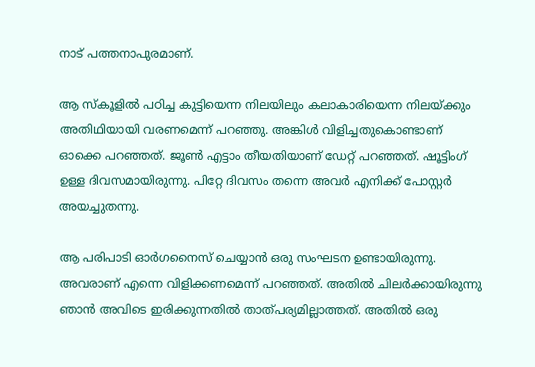നാട് പത്തനാപുരമാണ്.

ആ സ്‌കൂളിൽ പഠിച്ച കുട്ടിയെന്ന നിലയിലും കലാകാരിയെന്ന നിലയ്ക്കും അതിഥിയായി വരണമെന്ന് പറഞ്ഞു. അങ്കിൾ വിളിച്ചതുകൊണ്ടാണ് ഓക്കെ പറഞ്ഞത്. ജൂൺ എട്ടാം തീയതിയാണ് ഡേറ്റ് പറഞ്ഞത്. ഷൂട്ടിംഗ് ഉള്ള ദിവസമായിരുന്നു. പിറ്റേ ദിവസം തന്നെ അവർ എനിക്ക് പോസ്റ്റർ അയച്ചുതന്നു.

ആ പരിപാടി ഓർഗനൈസ് ചെയ്യാൻ ഒരു സംഘടന ഉണ്ടായിരുന്നു. അവരാണ് എന്നെ വിളിക്കണമെന്ന് പറഞ്ഞത്. അതിൽ ചിലർക്കായിരുന്നു ഞാൻ അവിടെ ഇരിക്കുന്നതിൽ താത്പര്യമില്ലാത്തത്. അതിൽ ഒരു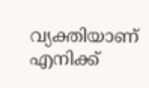വ്യക്തിയാണ് എനിക്ക്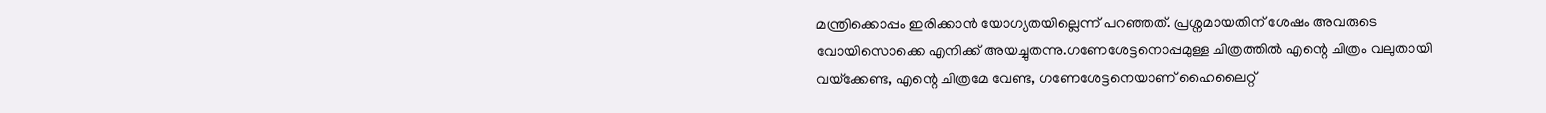മന്ത്രിക്കൊപ്പം ഇരിക്കാൻ യോഗ്യതയില്ലെന്ന് പറഞ്ഞത്. പ്രശ്നമായതിന് ശേഷം അവരുടെ വോയിസൊക്കെ എനിക്ക് അയച്ചുതന്നു.ഗണേശേട്ടനൊപ്പമുള്ള ചിത്രത്തിൽ എന്റെ ചിത്രം വലുതായി വയ്‌ക്കേണ്ട, എന്റെ ചിത്രമേ വേണ്ട, ഗണേശേട്ടനെയാണ് ഹൈലൈറ്റ്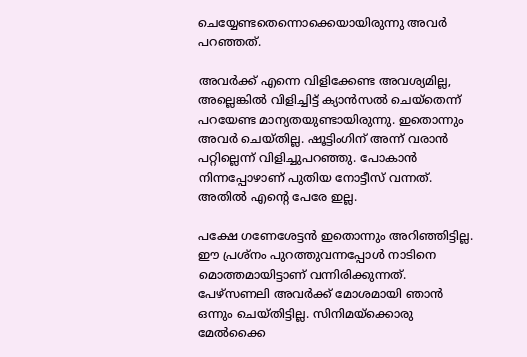ചെയ്യേണ്ടതെന്നൊക്കെയായിരുന്നു അവർ പറഞ്ഞത്.

അവർക്ക് എന്നെ വിളിക്കേണ്ട അവശ്യമില്ല, അല്ലെങ്കിൽ വിളിച്ചിട്ട് ക്യാൻസൽ ചെയ്‌തെന്ന് പറയേണ്ട മാന്യതയുണ്ടായിരുന്നു. ഇതൊന്നും അവർ ചെയ്തില്ല. ഷൂട്ടിംഗിന് അന്ന് വരാൻ പറ്റില്ലെന്ന് വിളിച്ചുപറഞ്ഞു. പോകാൻ നിന്നപ്പോഴാണ് പുതിയ നോട്ടീസ് വന്നത്. അതിൽ എന്റെ പേരേ ഇല്ല.

പക്ഷേ ഗണേശേട്ടൻ ഇതൊന്നും അറിഞ്ഞിട്ടില്ല. ഈ പ്രശ്നം പുറത്തുവന്നപ്പോൾ നാടിനെ മൊത്തമായിട്ടാണ് വന്നിരിക്കുന്നത്. പേഴ്സണലി അവർക്ക് മോശമായി ഞാൻ ഒന്നും ചെയ്തിട്ടില്ല. സിനിമയ്‌ക്കൊരു മേൽക്കൈ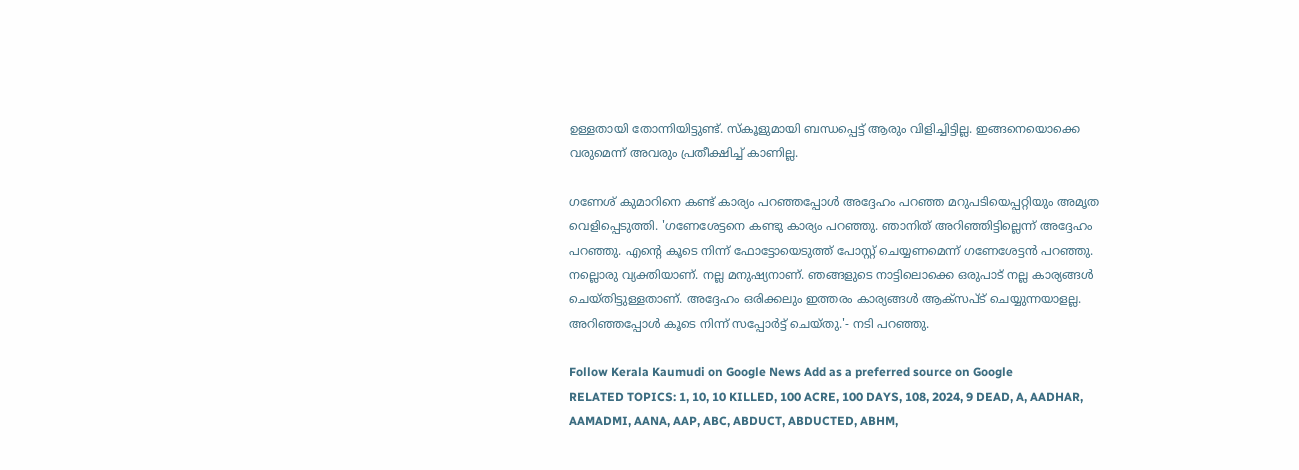ഉള്ളതായി തോന്നിയിട്ടുണ്ട്. സ്‌കൂളുമായി ബന്ധപ്പെട്ട് ആരും വിളിച്ചിട്ടില്ല. ഇങ്ങനെയൊക്കെ വരുമെന്ന് അവരും പ്രതീക്ഷിച്ച് കാണില്ല.

ഗണേശ് കുമാറിനെ കണ്ട് കാര്യം പറഞ്ഞപ്പോൾ അദ്ദേഹം പറഞ്ഞ മറുപടിയെപ്പറ്റിയും അമൃത വെളിപ്പെടുത്തി. 'ഗണേശേട്ടനെ കണ്ടു കാര്യം പറഞ്ഞു. ഞാനിത് അറിഞ്ഞിട്ടില്ലെന്ന് അദ്ദേഹം പറഞ്ഞു. എന്റെ കൂടെ നിന്ന് ഫോട്ടോയെടുത്ത് പോസ്റ്റ് ചെയ്യണമെന്ന് ഗണേശേട്ടൻ പറഞ്ഞു. നല്ലൊരു വ്യക്തിയാണ്. നല്ല മനുഷ്യനാണ്. ഞങ്ങളുടെ നാട്ടിലൊക്കെ ഒരുപാട് നല്ല കാര്യങ്ങൾ ചെയ്തിട്ടുള്ളതാണ്. അദ്ദേഹം ഒരിക്കലും ഇത്തരം കാര്യങ്ങൾ ആക്‌സ‌‌പ്ട് ചെയ്യുന്നയാളല്ല. അറിഞ്ഞപ്പോൾ കൂടെ നിന്ന് സപ്പോർട്ട് ചെയ്തു.'- നടി പറഞ്ഞു.

Follow Kerala Kaumudi on Google News Add as a preferred source on Google
RELATED TOPICS: 1, 10, 10 KILLED, 100 ACRE, 100 DAYS, 108, 2024, 9 DEAD, A, AADHAR, AAMADMI, AANA, AAP, ABC, ABDUCT, ABDUCTED, ABHM,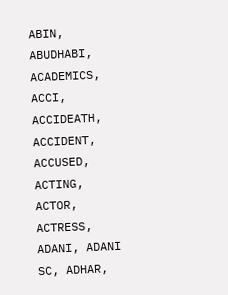ABIN, ABUDHABI, ACADEMICS, ACCI, ACCIDEATH, ACCIDENT, ACCUSED, ACTING, ACTOR, ACTRESS, ADANI, ADANI SC, ADHAR,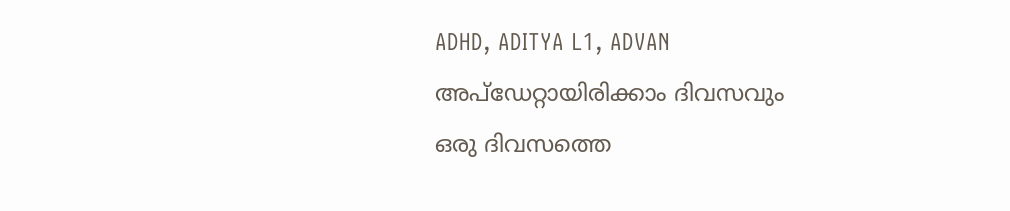ADHD, ADITYA L1, ADVAN
അപ്ഡേറ്റായിരിക്കാം ദിവസവും
ഒരു ദിവസത്തെ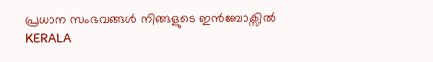പ്രധാന സംഭവങ്ങൾ നിങ്ങളുടെ ഇൻബോക്സിൽ
KERALA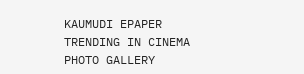KAUMUDI EPAPER
TRENDING IN CINEMA
PHOTO GALLERY